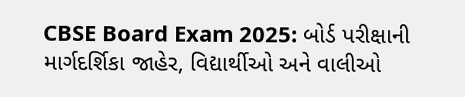CBSE Board Exam 2025: બોર્ડ પરીક્ષાની માર્ગદર્શિકા જાહેર, વિદ્યાર્થીઓ અને વાલીઓ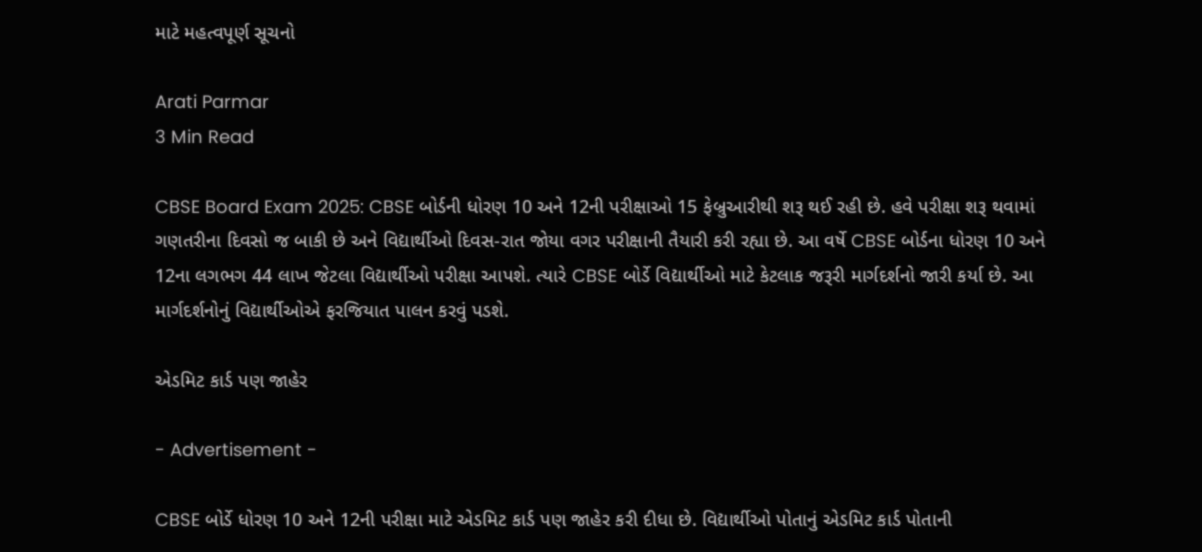માટે મહત્વપૂર્ણ સૂચનો

Arati Parmar
3 Min Read

CBSE Board Exam 2025: CBSE બોર્ડની ધોરણ 10 અને 12ની પરીક્ષાઓ 15 ફેબ્રુઆરીથી શરૂ થઈ રહી છે. હવે પરીક્ષા શરૂ થવામાં ગણતરીના દિવસો જ બાકી છે અને વિદ્યાર્થીઓ દિવસ-રાત જોયા વગર પરીક્ષાની તૈયારી કરી રહ્યા છે. આ વર્ષે CBSE બોર્ડના ધોરણ 10 અને 12ના લગભગ 44 લાખ જેટલા વિદ્યાર્થીઓ પરીક્ષા આપશે. ત્યારે CBSE બોર્ડે વિદ્યાર્થીઓ માટે કેટલાક જરૂરી માર્ગદર્શનો જારી કર્યા છે. આ માર્ગદર્શનોનું વિદ્યાર્થીઓએ ફરજિયાત પાલન કરવું પડશે.

એડમિટ કાર્ડ પણ જાહેર

- Advertisement -

CBSE બોર્ડે ધોરણ 10 અને 12ની પરીક્ષા માટે એડમિટ કાર્ડ પણ જાહેર કરી દીધા છે. વિદ્યાર્થીઓ પોતાનું એડમિટ કાર્ડ પોતાની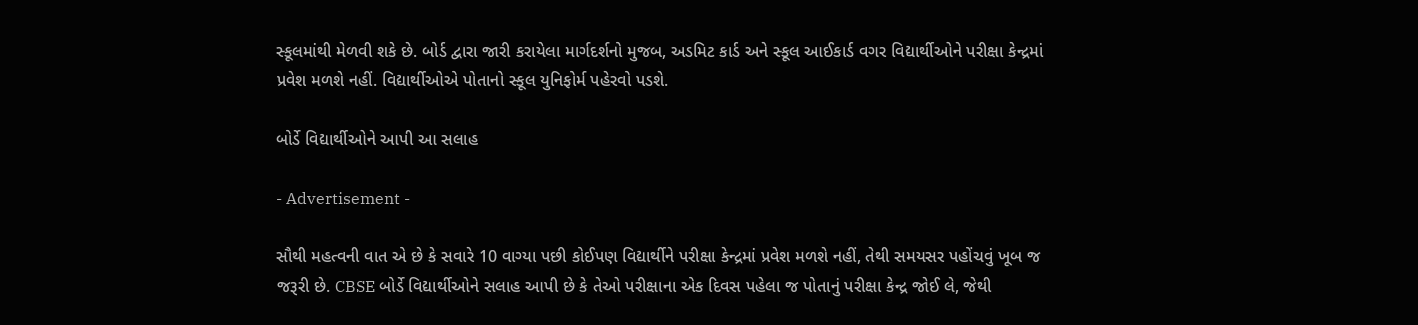સ્કૂલમાંથી મેળવી શકે છે. બોર્ડ દ્વારા જારી કરાયેલા માર્ગદર્શનો મુજબ, અડમિટ કાર્ડ અને સ્કૂલ આઈકાર્ડ વગર વિદ્યાર્થીઓને પરીક્ષા કેન્દ્રમાં પ્રવેશ મળશે નહીં. વિદ્યાર્થીઓએ પોતાનો સ્કૂલ યુનિફોર્મ પહેરવો પડશે.

બોર્ડે વિદ્યાર્થીઓને આપી આ સલાહ

- Advertisement -

સૌથી મહત્વની વાત એ છે કે સવારે 10 વાગ્યા પછી કોઈપણ વિદ્યાર્થીને પરીક્ષા કેન્દ્રમાં પ્રવેશ મળશે નહીં, તેથી સમયસર પહોંચવું ખૂબ જ જરૂરી છે. CBSE બોર્ડે વિદ્યાર્થીઓને સલાહ આપી છે કે તેઓ પરીક્ષાના એક દિવસ પહેલા જ પોતાનું પરીક્ષા કેન્દ્ર જોઈ લે, જેથી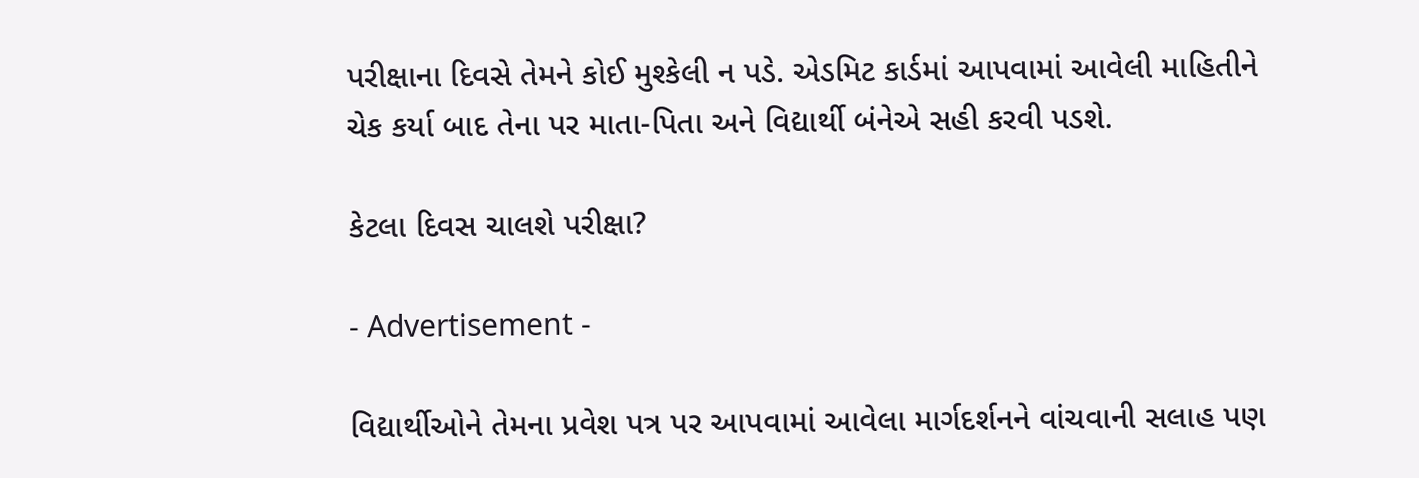પરીક્ષાના દિવસે તેમને કોઈ મુશ્કેલી ન પડે. એડમિટ કાર્ડમાં આપવામાં આવેલી માહિતીને ચેક કર્યા બાદ તેના પર માતા-પિતા અને વિદ્યાર્થી બંનેએ સહી કરવી પડશે.

કેટલા દિવસ ચાલશે પરીક્ષા?

- Advertisement -

વિદ્યાર્થીઓને તેમના પ્રવેશ પત્ર પર આપવામાં આવેલા માર્ગદર્શનને વાંચવાની સલાહ પણ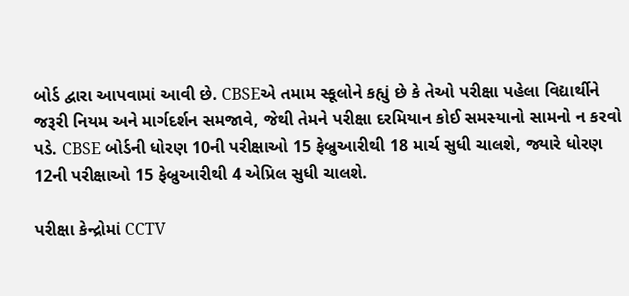બોર્ડ દ્વારા આપવામાં આવી છે. CBSEએ તમામ સ્કૂલોને કહ્યું છે કે તેઓ પરીક્ષા પહેલા વિદ્યાર્થીને જરૂરી નિયમ અને માર્ગદર્શન સમજાવે, જેથી તેમને પરીક્ષા દરમિયાન કોઈ સમસ્યાનો સામનો ન કરવો પડે. CBSE બોર્ડની ધોરણ 10ની પરીક્ષાઓ 15 ફેબ્રુઆરીથી 18 માર્ચ સુધી ચાલશે, જ્યારે ધોરણ 12ની પરીક્ષાઓ 15 ફેબ્રુઆરીથી 4 એપ્રિલ સુધી ચાલશે.

પરીક્ષા કેન્દ્રોમાં CCTV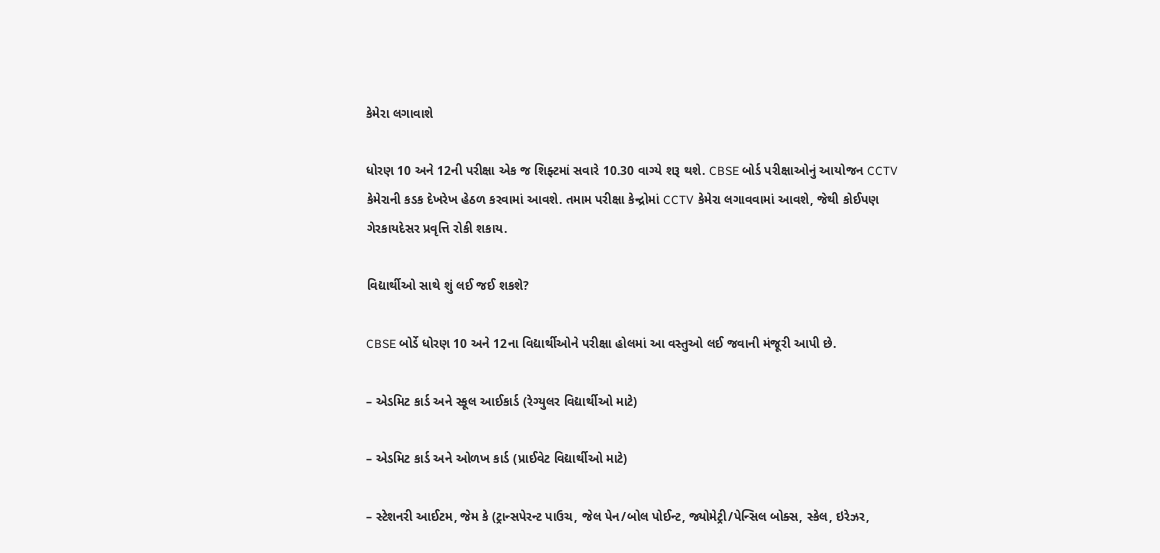કેમેરા લગાવાશે

ધોરણ 10 અને 12ની પરીક્ષા એક જ શિફ્ટમાં સવારે 10.30 વાગ્યે શરૂ થશે. CBSE બોર્ડ પરીક્ષાઓનું આયોજન CCTV કેમેરાની કડક દેખરેખ હેઠળ કરવામાં આવશે. તમામ પરીક્ષા કેન્દ્રોમાં CCTV કેમેરા લગાવવામાં આવશે, જેથી કોઈપણ ગેરકાયદેસર પ્રવૃત્તિ રોકી શકાય.

વિદ્યાર્થીઓ સાથે શું લઈ જઈ શકશે?

CBSE બોર્ડે ધોરણ 10 અને 12ના વિદ્યાર્થીઓને પરીક્ષા હોલમાં આ વસ્તુઓ લઈ જવાની મંજૂરી આપી છે.

– એડમિટ કાર્ડ અને સ્કૂલ આઈકાર્ડ (રેગ્યુલર વિદ્યાર્થીઓ માટે)

– એડમિટ કાર્ડ અને ઓળખ કાર્ડ (પ્રાઈવેટ વિદ્યાર્થીઓ માટે)

– સ્ટેશનરી આઈટમ, જેમ કે (ટ્રાન્સપેરન્ટ પાઉચ, જેલ પેન/બોલ પોઈન્ટ, જ્યોમેટ્રી/પેન્સિલ બોક્સ, સ્કેલ, ઇરેઝર,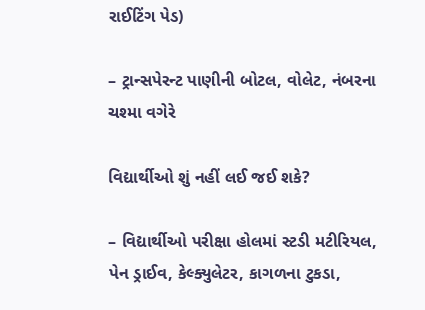રાઈટિંગ પેડ)

– ટ્રાન્સપેરન્ટ પાણીની બોટલ, વોલેટ, નંબરના ચશ્મા વગેરે

વિદ્યાર્થીઓ શું નહીં લઈ જઈ શકે?

– વિદ્યાર્થીઓ પરીક્ષા હોલમાં સ્ટડી મટીરિયલ, પેન ડ્રાઈવ, કેલ્ક્યુલેટર, કાગળના ટુકડા,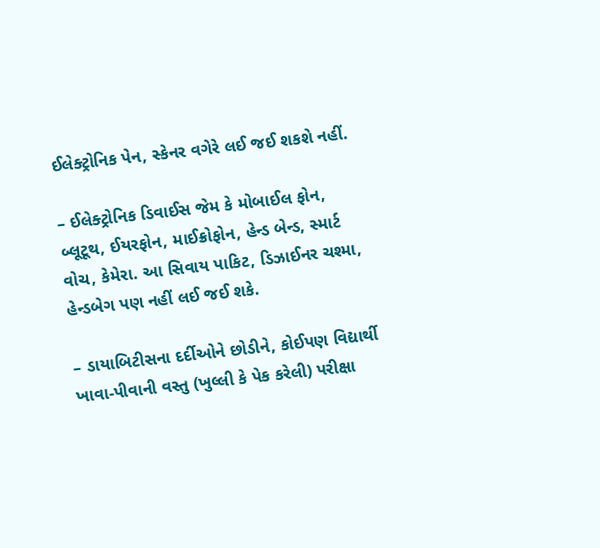ઈલેક્ટ્રોનિક પેન, સ્કેનર વગેરે લઈ જઈ શકશે નહીં.

– ઈલેક્ટ્રોનિક ડિવાઈસ જેમ કે મોબાઈલ ફોન, બ્લૂટૂથ, ઈયરફોન, માઈક્રોફોન, હેન્ડ બેન્ડ, સ્માર્ટ વોચ, કેમેરા. આ સિવાય પાકિટ, ડિઝાઈનર ચશ્મા, હેન્ડબેગ પણ નહીં લઈ જઈ શકે.

– ડાયાબિટીસના દર્દીઓને છોડીને, કોઈપણ વિદ્યાર્થી ખાવા-પીવાની વસ્તુ (ખુલ્લી કે પેક કરેલી) પરીક્ષા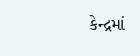કેન્દ્રમાં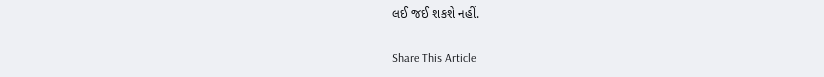લઈ જઈ શકશે નહીં.

Share This Article